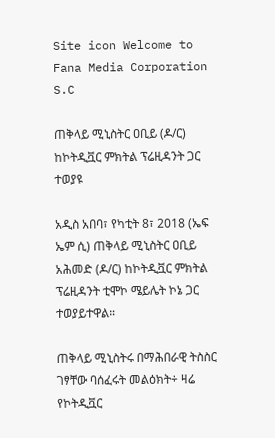Site icon Welcome to Fana Media Corporation S.C

ጠቅላይ ሚኒስትር ዐቢይ (ዶ/ር) ከኮትዲቯር ምክትል ፕሬዚዳንት ጋር ተወያዩ

አዲስ አበባ፣ የካቲት 8፣ 2018 (ኤፍ ኤም ሲ) ጠቅላይ ሚኒስትር ዐቢይ አሕመድ (ዶ/ር) ከኮትዲቯር ምክትል ፕሬዚዳንት ቲሞኮ ሜይሌት ኮኔ ጋር ተወያይተዋል።

ጠቅላይ ሚኒስትሩ በማሕበራዊ ትስስር ገፃቸው ባሰፈሩት መልዕክት÷ ዛሬ የኮትዲቯር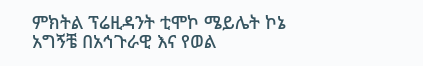ምክትል ፕሬዚዳንት ቲሞኮ ሜይሌት ኮኔ አግኝቼ በአኅጉራዊ እና የወል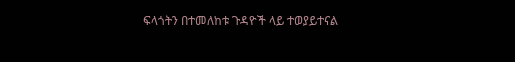ፍላጎትን በተመለከቱ ጉዳዮች ላይ ተወያይተናል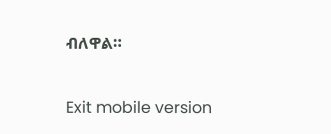ብለዋል።

Exit mobile version